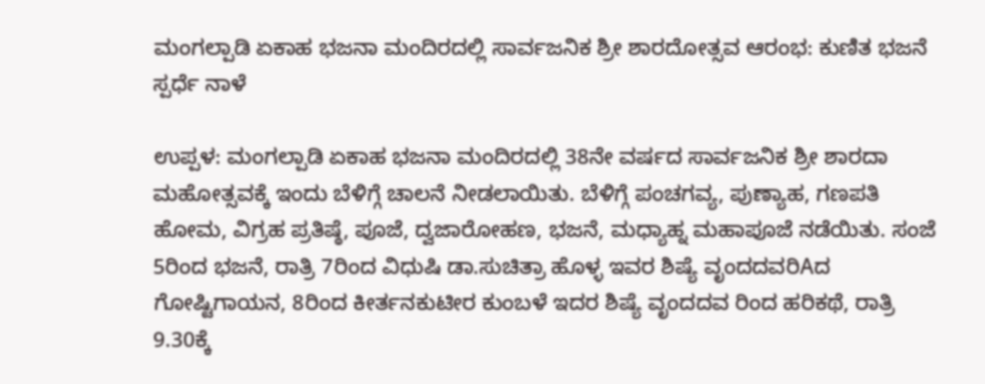ಮಂಗಲ್ಪಾಡಿ ಏಕಾಹ ಭಜನಾ ಮಂದಿರದಲ್ಲಿ ಸಾರ್ವಜನಿಕ ಶ್ರೀ ಶಾರದೋತ್ಸವ ಆರಂಭ: ಕುಣಿತ ಭಜನೆ ಸ್ಪರ್ಧೆ ನಾಳೆ

ಉಪ್ಪಳ: ಮಂಗಲ್ಪಾಡಿ ಏಕಾಹ ಭಜನಾ ಮಂದಿರದಲ್ಲಿ 38ನೇ ವರ್ಷದ ಸಾರ್ವಜನಿಕ ಶ್ರೀ ಶಾರದಾ ಮಹೋತ್ಸವಕ್ಕೆ ಇಂದು ಬೆಳಿಗ್ಗೆ ಚಾಲನೆ ನೀಡಲಾಯಿತು. ಬೆಳಿಗ್ಗೆ ಪಂಚಗವ್ಯ, ಪುಣ್ಯಾಹ, ಗಣಪತಿ ಹೋಮ, ವಿಗ್ರಹ ಪ್ರತಿಷ್ಠೆ, ಪೂಜೆ, ದ್ವಜಾರೋಹಣ, ಭಜನೆ, ಮಧ್ಯಾಹ್ನ ಮಹಾಪೂಜೆ ನಡೆಯಿತು. ಸಂಜೆ 5ರಿಂದ ಭಜನೆ, ರಾತ್ರಿ 7ರಿಂದ ವಿಧುಷಿ ಡಾ.ಸುಚಿತ್ರಾ ಹೊಳ್ಳ ಇವರ ಶಿಷ್ಯೆ ವೃಂದದವರಿAದ ಗೋಷ್ಟಿಗಾಯನ, 8ರಿಂದ ಕೀರ್ತನಕುಟೀರ ಕುಂಬಳೆ ಇದರ ಶಿಷ್ಯೆ ವೃಂದದವ ರಿಂದ ಹರಿಕಥೆ, ರಾತ್ರಿ 9.30ಕ್ಕೆ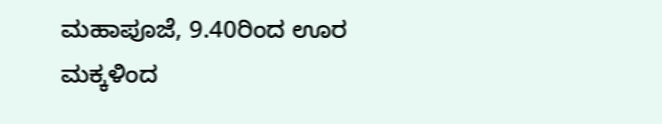ಮಹಾಪೂಜೆ, 9.40ರಿಂದ ಊರ ಮಕ್ಕಳಿಂದ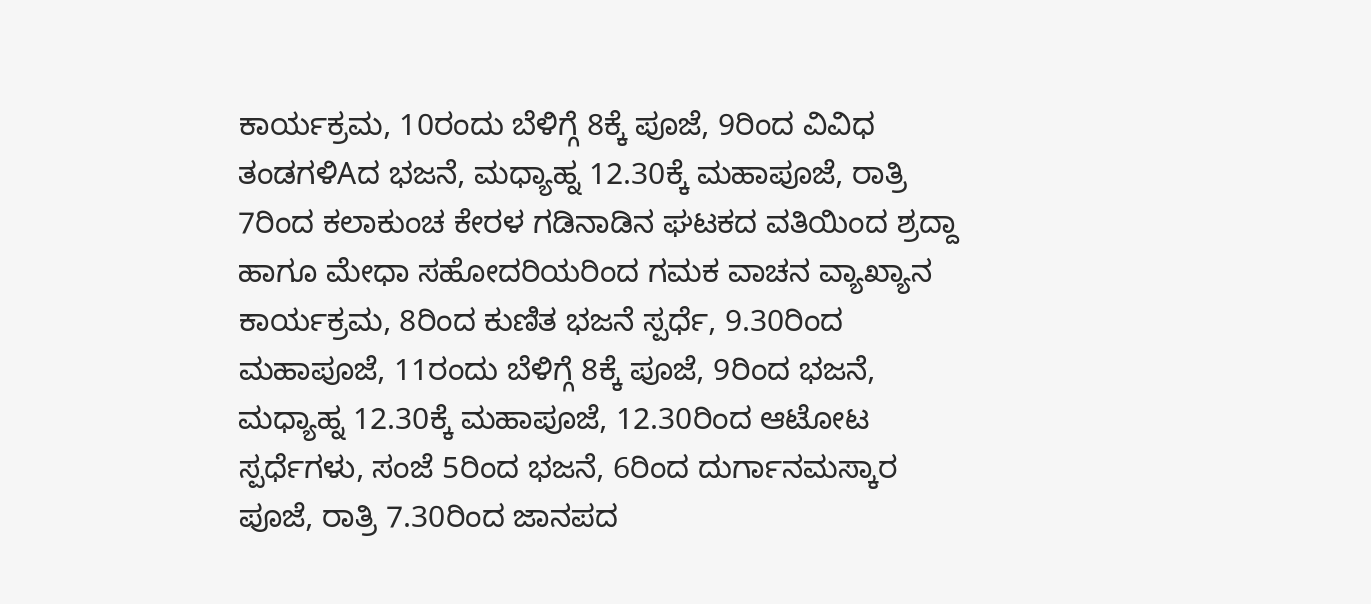ಕಾರ್ಯಕ್ರಮ, 10ರಂದು ಬೆಳಿಗ್ಗೆ 8ಕ್ಕೆ ಪೂಜೆ, 9ರಿಂದ ವಿವಿಧ ತಂಡಗಳಿAದ ಭಜನೆ, ಮಧ್ಯಾಹ್ನ 12.30ಕ್ಕೆ ಮಹಾಪೂಜೆ, ರಾತ್ರಿ 7ರಿಂದ ಕಲಾಕುಂಚ ಕೇರಳ ಗಡಿನಾಡಿನ ಘಟಕದ ವತಿಯಿಂದ ಶ್ರದ್ದಾ ಹಾಗೂ ಮೇಧಾ ಸಹೋದರಿಯರಿಂದ ಗಮಕ ವಾಚನ ವ್ಯಾಖ್ಯಾನ ಕಾರ್ಯಕ್ರಮ, 8ರಿಂದ ಕುಣಿತ ಭಜನೆ ಸ್ಪರ್ಧೆ, 9.30ರಿಂದ ಮಹಾಪೂಜೆ, 11ರಂದು ಬೆಳಿಗ್ಗೆ 8ಕ್ಕೆ ಪೂಜೆ, 9ರಿಂದ ಭಜನೆ, ಮಧ್ಯಾಹ್ನ 12.30ಕ್ಕೆ ಮಹಾಪೂಜೆ, 12.30ರಿಂದ ಆಟೋಟ ಸ್ಪರ್ಧೆಗಳು, ಸಂಜೆ 5ರಿಂದ ಭಜನೆ, 6ರಿಂದ ದುರ್ಗಾನಮಸ್ಕಾರ ಪೂಜೆ, ರಾತ್ರಿ 7.30ರಿಂದ ಜಾನಪದ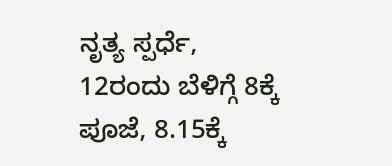ನೃತ್ಯ ಸ್ಪರ್ಧೆ, 12ರಂದು ಬೆಳಿಗ್ಗೆ 8ಕ್ಕೆ ಪೂಜೆ, 8.15ಕ್ಕೆ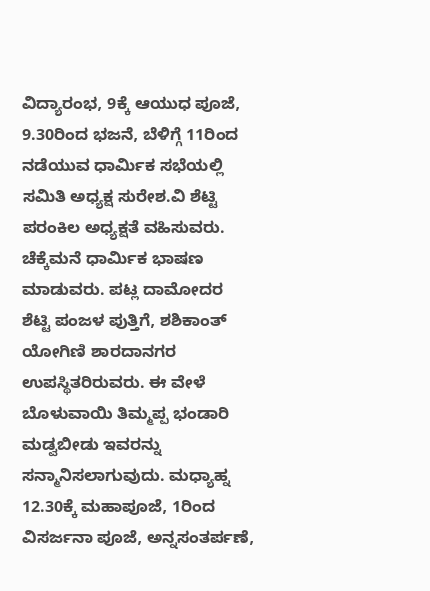ವಿದ್ಯಾರಂಭ, 9ಕ್ಕೆ ಆಯುಧ ಪೂಜೆ, 9.30ರಿಂದ ಭಜನೆ, ಬೆಳಿಗ್ಗೆ 11ರಿಂದ ನಡೆಯುವ ಧಾರ್ಮಿಕ ಸಭೆಯಲ್ಲಿ ಸಮಿತಿ ಅಧ್ಯಕ್ಷ ಸುರೇಶ.ವಿ ಶೆಟ್ಟಿ ಪರಂಕಿಲ ಅಧ್ಯಕ್ಷತೆ ವಹಿಸುವರು. ಚೆಕ್ಕೆಮನೆ ಧಾರ್ಮಿಕ ಭಾಷಣ ಮಾಡುವರು. ಪಟ್ಲ ದಾಮೋದರ ಶೆಟ್ಟಿ ಪಂಜಳ ಪುತ್ತಿಗೆ, ಶಶಿಕಾಂತ್ ಯೋಗಿಣಿ ಶಾರದಾನಗರ ಉಪಸ್ಥಿತರಿರುವರು. ಈ ವೇಳೆ ಬೊಳುವಾಯಿ ತಿಮ್ಮಪ್ಪ ಭಂಡಾರಿ ಮಡ್ವಬೀಡು ಇವರನ್ನು ಸನ್ಮಾನಿಸಲಾಗುವುದು. ಮಧ್ಯಾಹ್ನ 12.30ಕ್ಕೆ ಮಹಾಪೂಜೆ, 1ರಿಂದ ವಿಸರ್ಜನಾ ಪೂಜೆ, ಅನ್ನಸಂತರ್ಪಣೆ,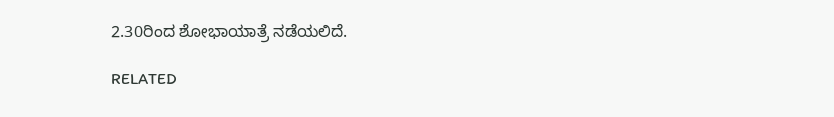2.30ರಿಂದ ಶೋಭಾಯಾತ್ರೆ ನಡೆಯಲಿದೆ.

RELATED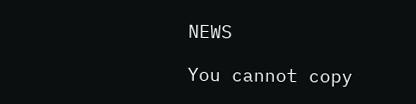NEWS

You cannot copy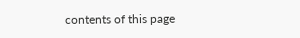contents of this page